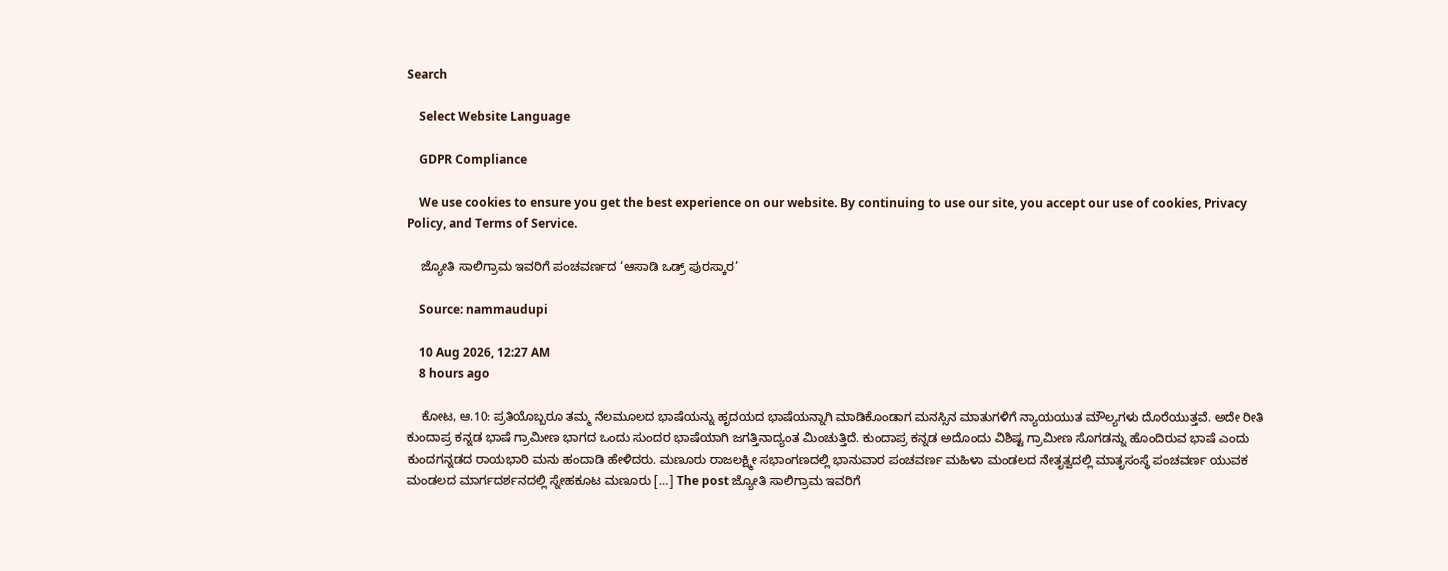Search

    Select Website Language

    GDPR Compliance

    We use cookies to ensure you get the best experience on our website. By continuing to use our site, you accept our use of cookies, Privacy Policy, and Terms of Service.

    ಜ್ಯೋತಿ ಸಾಲಿಗ್ರಾಮ ಇವರಿಗೆ ಪಂಚವರ್ಣದ ‘ಆಸಾಡಿ ಒಡ್ರ್ ಪುರಸ್ಕಾರ’

    Source: nammaudupi

    10 Aug 2026, 12:27 AM
    8 hours ago

    ಕೋಟ, ಆ.10: ಪ್ರತಿಯೊಬ್ಬರೂ ತಮ್ಮ ನೆಲಮೂಲದ ಭಾಷೆಯನ್ನು ಹೃದಯದ ಭಾಷೆಯನ್ನಾಗಿ ಮಾಡಿಕೊಂಡಾಗ ಮನಸ್ಸಿನ ಮಾತುಗಳಿಗೆ ನ್ಯಾಯಯುತ ಮೌಲ್ಯಗಳು ದೊರೆಯುತ್ತವೆ. ಅದೇ ರೀತಿ ಕುಂದಾಪ್ರ ಕನ್ನಡ ಭಾಷೆ ಗ್ರಾಮೀಣ ಭಾಗದ ಒಂದು ಸುಂದರ ಭಾಷೆಯಾಗಿ ಜಗತ್ತಿನಾದ್ಯಂತ ಮಿಂಚುತ್ತಿದೆ. ಕುಂದಾಪ್ರ ಕನ್ನಡ ಅದೊಂದು ವಿಶಿಷ್ಟ ಗ್ರಾಮೀಣ ಸೊಗಡನ್ನು ಹೊಂದಿರುವ ಭಾಷೆ ಎಂದು ಕುಂದಗನ್ನಡದ ರಾಯಭಾರಿ ಮನು ಹಂದಾಡಿ ಹೇಳಿದರು. ಮಣೂರು ರಾಜಲಕ್ಷ್ಮೀ ಸಭಾಂಗಣದಲ್ಲಿ ಭಾನುವಾರ ಪಂಚವರ್ಣ ಮಹಿಳಾ ಮಂಡಲದ ನೇತೃತ್ವದಲ್ಲಿ ಮಾತೃಸಂಸ್ಥೆ ಪಂಚವರ್ಣ ಯುವಕ ಮಂಡಲದ ಮಾರ್ಗದರ್ಶನದಲ್ಲಿ ಸ್ನೇಹಕೂಟ ಮಣೂರು […] The post ಜ್ಯೋತಿ ಸಾಲಿಗ್ರಾಮ ಇವರಿಗೆ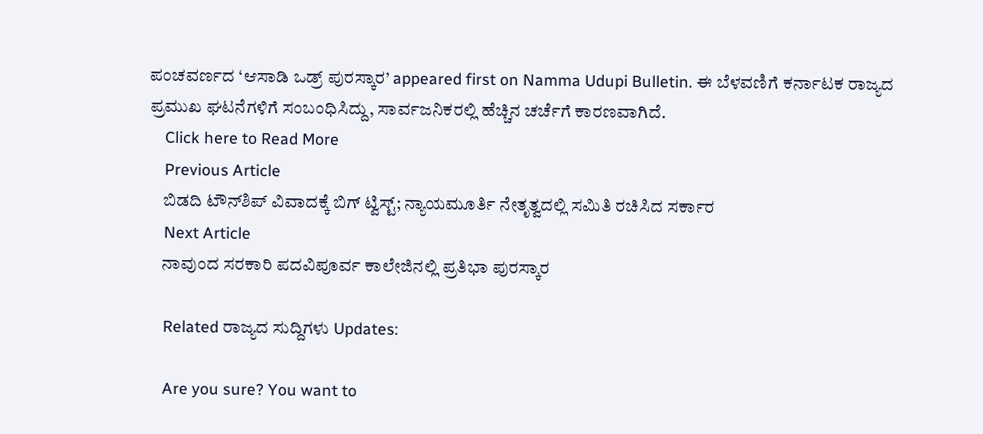ಪಂಚವರ್ಣದ ‘ಆಸಾಡಿ ಒಡ್ರ್ ಪುರಸ್ಕಾರ’ appeared first on Namma Udupi Bulletin. ಈ ಬೆಳವಣಿಗೆ ಕರ್ನಾಟಕ ರಾಜ್ಯದ ಪ್ರಮುಖ ಘಟನೆಗಳಿಗೆ ಸಂಬಂಧಿಸಿದ್ದು, ಸಾರ್ವಜನಿಕರಲ್ಲಿ ಹೆಚ್ಚಿನ ಚರ್ಚೆಗೆ ಕಾರಣವಾಗಿದೆ.
    Click here to Read More
    Previous Article
    ಬಿಡದಿ ಟೌನ್‌ಶಿಪ್‌ ವಿವಾದಕ್ಕೆ ಬಿಗ್‌ ಟ್ವಿಸ್ಟ್‌; ನ್ಯಾಯಮೂರ್ತಿ ನೇತೃತ್ವದಲ್ಲಿ ಸಮಿತಿ ರಚಿಸಿದ ಸರ್ಕಾರ
    Next Article
    ನಾವುಂದ ಸರಕಾರಿ ಪದವಿಪೂರ್ವ ಕಾಲೇಜಿನಲ್ಲಿ ಪ್ರತಿಭಾ ಪುರಸ್ಕಾರ

    Related ರಾಜ್ಯದ ಸುದ್ದಿಗಳು Updates:

    Are you sure? You want to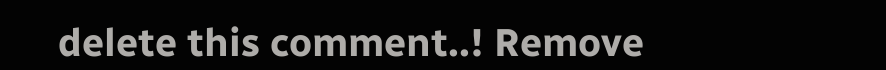delete this comment..! Remove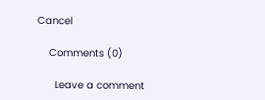Cancel

    Comments (0)

      Leave a comment